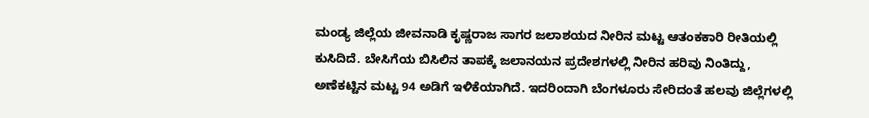ಮಂಡ್ಯ ಜಿಲ್ಲೆಯ ಜೀವನಾಡಿ ಕೃಷ್ಣರಾಜ ಸಾಗರ ಜಲಾಶಯದ ನೀರಿನ ಮಟ್ಟ ಆತಂಕಕಾರಿ ರೀತಿಯಲ್ಲಿ ಕುಸಿದಿದೆ. ಬೇಸಿಗೆಯ ಬಿಸಿಲಿನ ತಾಪಕ್ಕೆ ಜಲಾನಯನ ಪ್ರದೇಶಗಳಲ್ಲಿ ನೀರಿನ ಹರಿವು ನಿಂತಿದ್ದು, ಅಣೆಕಟ್ಟಿನ ಮಟ್ಟ 94 ಅಡಿಗೆ ಇಳಿಕೆಯಾಗಿದೆ. ಇದರಿಂದಾಗಿ ಬೆಂಗಳೂರು ಸೇರಿದಂತೆ ಹಲವು ಜಿಲ್ಲೆಗಳಲ್ಲಿ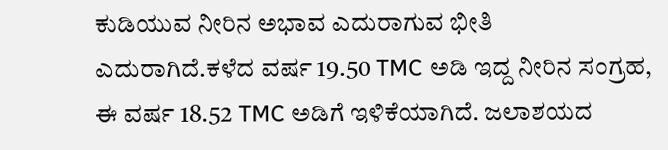ಕುಡಿಯುವ ನೀರಿನ ಅಭಾವ ಎದುರಾಗುವ ಭೀತಿ ಎದುರಾಗಿದೆ.ಕಳೆದ ವರ್ಷ 19.50 TMC ಅಡಿ ಇದ್ದ ನೀರಿನ ಸಂಗ್ರಹ, ಈ ವರ್ಷ 18.52 TMC ಅಡಿಗೆ ಇಳಿಕೆಯಾಗಿದೆ. ಜಲಾಶಯದ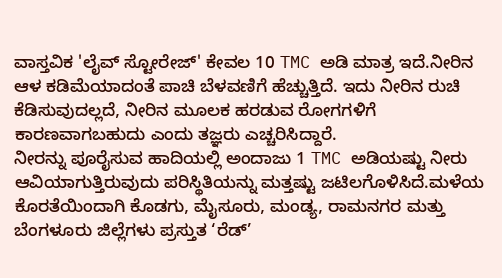ವಾಸ್ತವಿಕ 'ಲೈವ್ ಸ್ಟೋರೇಜ್' ಕೇವಲ 10 TMC ಅಡಿ ಮಾತ್ರ ಇದೆ.ನೀರಿನ ಆಳ ಕಡಿಮೆಯಾದಂತೆ ಪಾಚಿ ಬೆಳವಣಿಗೆ ಹೆಚ್ಚುತ್ತಿದೆ. ಇದು ನೀರಿನ ರುಚಿ ಕೆಡಿಸುವುದಲ್ಲದೆ, ನೀರಿನ ಮೂಲಕ ಹರಡುವ ರೋಗಗಳಿಗೆ ಕಾರಣವಾಗಬಹುದು ಎಂದು ತಜ್ಞರು ಎಚ್ಚರಿಸಿದ್ದಾರೆ.
ನೀರನ್ನು ಪೂರೈಸುವ ಹಾದಿಯಲ್ಲಿ ಅಂದಾಜು 1 TMC ಅಡಿಯಷ್ಟು ನೀರು ಆವಿಯಾಗುತ್ತಿರುವುದು ಪರಿಸ್ಥಿತಿಯನ್ನು ಮತ್ತಷ್ಟು ಜಟಿಲಗೊಳಿಸಿದೆ.ಮಳೆಯ ಕೊರತೆಯಿಂದಾಗಿ ಕೊಡಗು, ಮೈಸೂರು, ಮಂಡ್ಯ, ರಾಮನಗರ ಮತ್ತು ಬೆಂಗಳೂರು ಜಿಲ್ಲೆಗಳು ಪ್ರಸ್ತುತ ‘ರೆಡ್’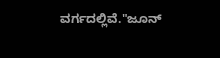ವರ್ಗದಲ್ಲಿವೆ."ಜೂನ್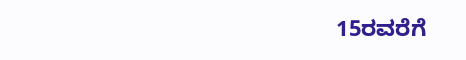15ರವರೆಗೆ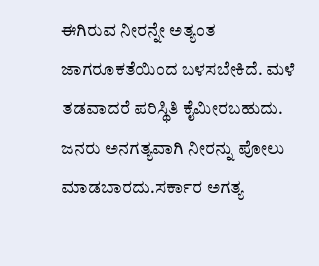ಈಗಿರುವ ನೀರನ್ನೇ ಅತ್ಯಂತ ಜಾಗರೂಕತೆಯಿಂದ ಬಳಸಬೇಕಿದೆ. ಮಳೆ ತಡವಾದರೆ ಪರಿಸ್ಥಿತಿ ಕೈಮೀರಬಹುದು. ಜನರು ಅನಗತ್ಯವಾಗಿ ನೀರನ್ನು ಪೋಲು ಮಾಡಬಾರದು.ಸರ್ಕಾರ ಅಗತ್ಯ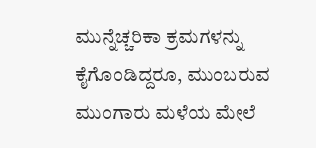ಮುನ್ನೆಚ್ಚರಿಕಾ ಕ್ರಮಗಳನ್ನು ಕೈಗೊಂಡಿದ್ದರೂ, ಮುಂಬರುವ ಮುಂಗಾರು ಮಳೆಯ ಮೇಲೆ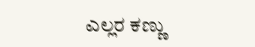ಎಲ್ಲರ ಕಣ್ಣು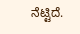ನೆಟ್ಟಿದೆ.